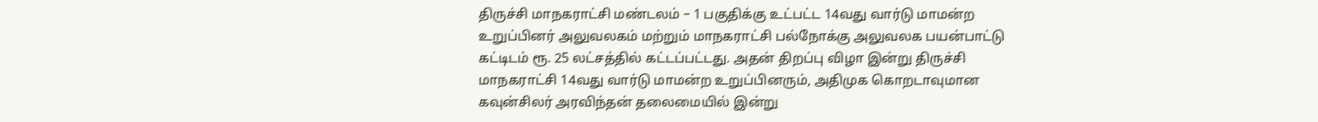திருச்சி மாநகராட்சி மண்டலம் – 1 பகுதிக்கு உட்பட்ட 14வது வார்டு மாமன்ற உறுப்பினர் அலுவலகம் மற்றும் மாநகராட்சி பல்நோக்கு அலுவலக பயன்பாட்டு கட்டிடம் ரூ. 25 லட்சத்தில் கட்டப்பட்டது. அதன் திறப்பு விழா இன்று திருச்சி மாநகராட்சி 14வது வார்டு மாமன்ற உறுப்பினரும், அதிமுக கொறடாவுமான கவுன்சிலர் அரவிந்தன் தலைமையில் இன்று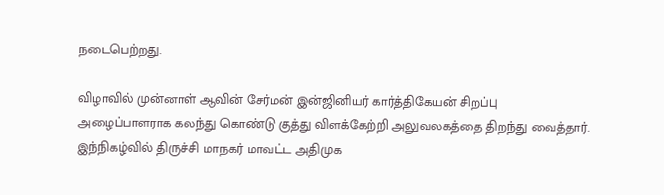நடைபெற்றது.

விழாவில் முன்னாள் ஆவின் சேர்மன் இன்ஜினியர் கார்த்திகேயன் சிறப்பு அழைப்பாளராக கலந்து கொண்டு குத்து விளக்கேற்றி அலுவலகத்தை திறந்து வைத்தார். இந்நிகழ்வில் திருச்சி மாநகர் மாவட்ட அதிமுக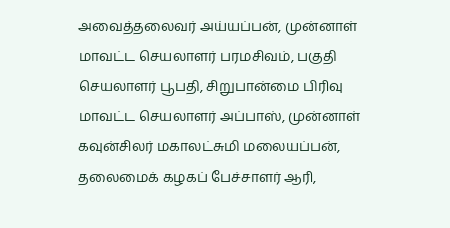அவைத்தலைவர் அய்யப்பன், முன்னாள் மாவட்ட செயலாளர் பரமசிவம், பகுதி செயலாளர் பூபதி, சிறுபான்மை பிரிவு மாவட்ட செயலாளர் அப்பாஸ், முன்னாள் கவுன்சிலர் மகாலட்சுமி மலையப்பன், தலைமைக் கழகப் பேச்சாளர் ஆரி,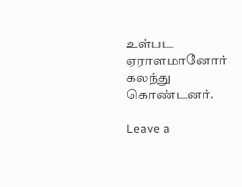உள்பட ஏராளமானோர் கலந்து கொண்டனர்.

Leave a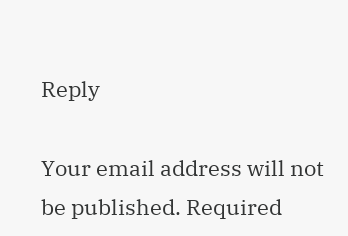Reply

Your email address will not be published. Required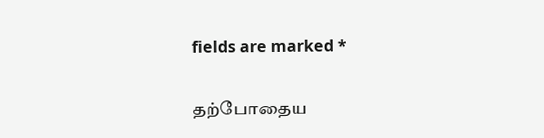fields are marked *

தற்போதைய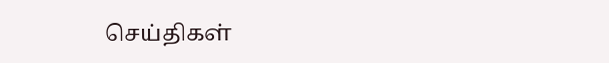செய்திகள்